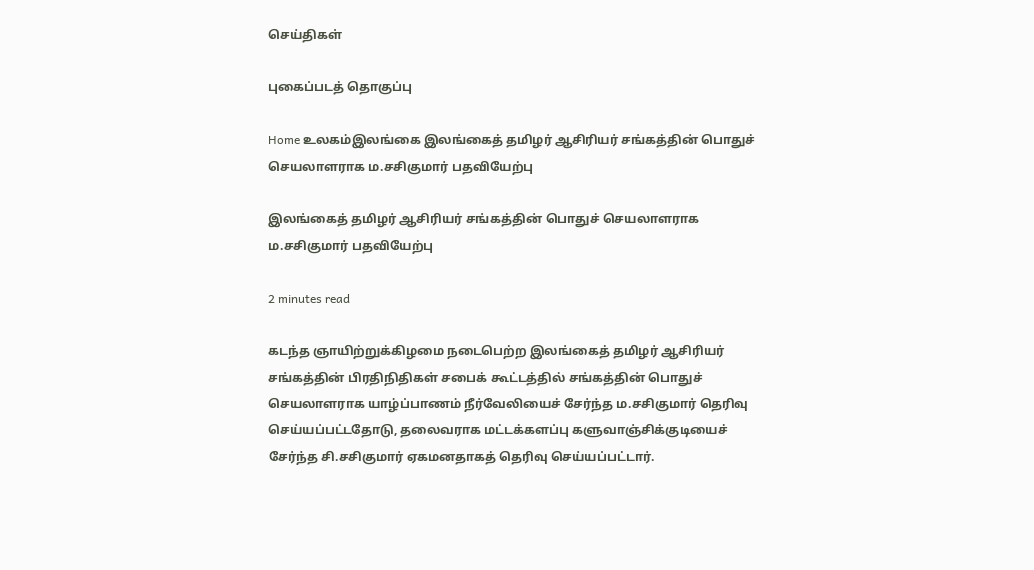செய்திகள்

புகைப்படத் தொகுப்பு

Home உலகம்இலங்கை இலங்கைத் தமிழர் ஆசிரியர் சங்கத்தின் பொதுச் செயலாளராக ம.சசிகுமார் பதவியேற்பு

இலங்கைத் தமிழர் ஆசிரியர் சங்கத்தின் பொதுச் செயலாளராக ம.சசிகுமார் பதவியேற்பு

2 minutes read

கடந்த ஞாயிற்றுக்கிழமை நடைபெற்ற இலங்கைத் தமிழர் ஆசிரியர் சங்கத்தின் பிரதிநிதிகள் சபைக் கூட்டத்தில் சங்கத்தின் பொதுச் செயலாளராக யாழ்ப்பாணம் நீர்வேலியைச் சேர்ந்த ம.சசிகுமார் தெரிவு செய்யப்பட்டதோடு, தலைவராக மட்டக்களப்பு களுவாஞ்சிக்குடியைச் சேர்ந்த சி.சசிகுமார் ஏகமனதாகத் தெரிவு செய்யப்பட்டார்.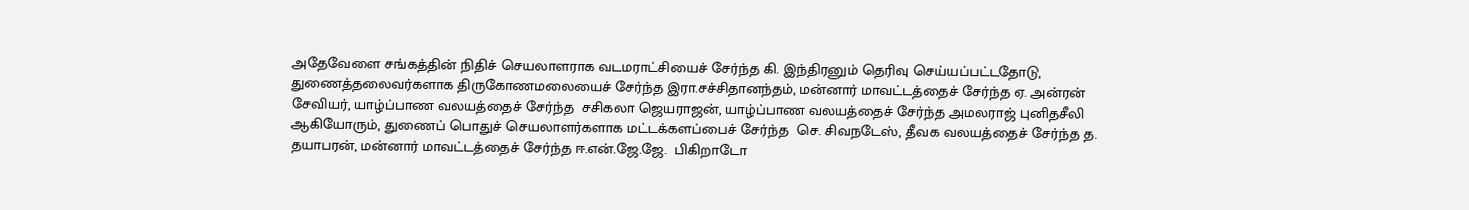அதேவேளை சங்கத்தின் நிதிச் செயலாளராக வடமராட்சியைச் சேர்ந்த கி. இந்திரனும் தெரிவு செய்யப்பட்டதோடு, துணைத்தலைவர்களாக திருகோணமலையைச் சேர்ந்த இரா.சச்சிதானந்தம், மன்னார் மாவட்டத்தைச் சேர்ந்த ஏ. அன்ரன் சேவியர், யாழ்ப்பாண வலயத்தைச் சேர்ந்த  சசிகலா ஜெயராஜன், யாழ்ப்பாண வலயத்தைச் சேர்ந்த அமலராஜ் புனிதசீலி ஆகியோரும், துணைப் பொதுச் செயலாளர்களாக மட்டக்களப்பைச் சேர்ந்த  செ. சிவநடேஸ், தீவக வலயத்தைச் சேர்ந்த த. தயாபரன், மன்னார் மாவட்டத்தைச் சேர்ந்த ஈ.என்.ஜே.ஜே.  பிகிறாடோ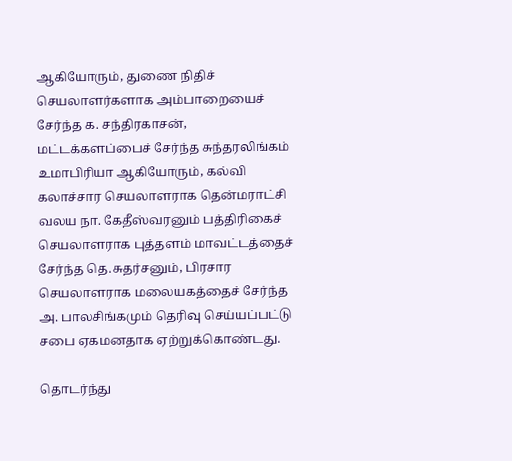ஆகியோரும், துணை நிதிச் செயலாளர்களாக அம்பாறையைச் சேர்ந்த க. சந்திரகாசன், மட்டக்களப்பைச் சேர்ந்த சுந்தரலிங்கம் உமாபிரியா ஆகியோரும், கல்வி கலாச்சார செயலாளராக தென்மராட்சி வலய நா. கேதீஸ்வரனும் பத்திரிகைச் செயலாளராக புத்தளம் மாவட்டத்தைச் சேர்ந்த தெ.சுதர்சனும், பிரசார செயலாளராக மலையகத்தைச் சேர்ந்த அ. பாலசிங்கமும் தெரிவு செய்யப்பட்டு சபை ஏகமனதாக ஏற்றுக்கொண்டது.

தொடர்ந்து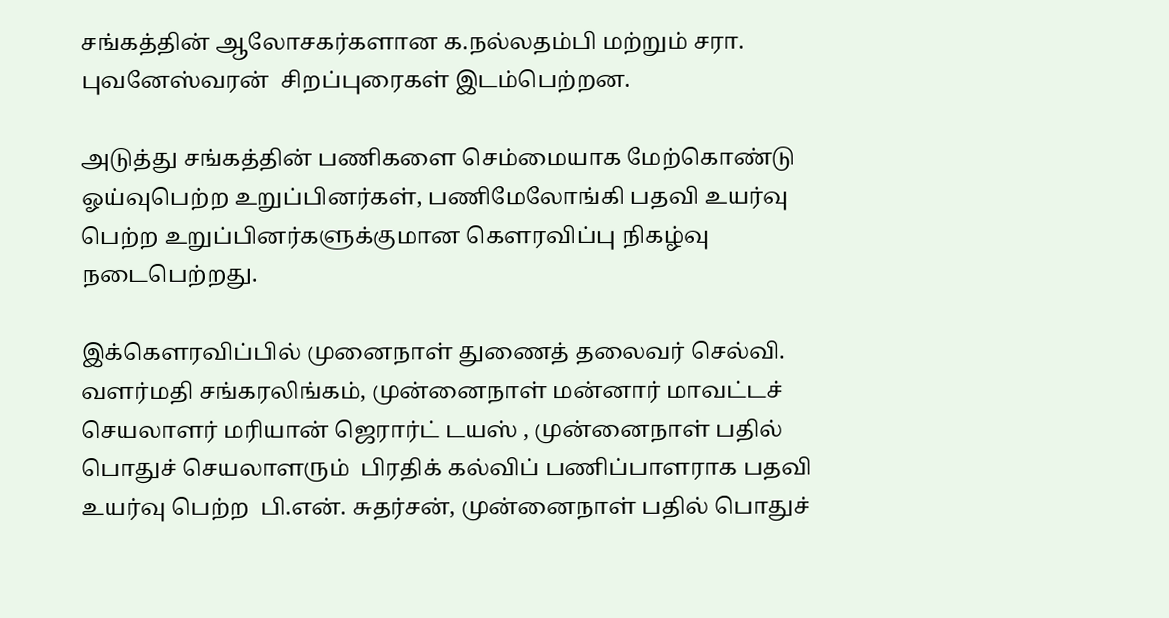சங்கத்தின் ஆலோசகர்களான க.நல்லதம்பி மற்றும் சரா. புவனேஸ்வரன்  சிறப்புரைகள் இடம்பெற்றன.

அடுத்து சங்கத்தின் பணிகளை செம்மையாக மேற்கொண்டு ஓய்வுபெற்ற உறுப்பினர்கள், பணிமேலோங்கி பதவி உயர்வு பெற்ற உறுப்பினர்களுக்குமான கௌரவிப்பு நிகழ்வு நடைபெற்றது.

இக்கௌரவிப்பில் முனைநாள் துணைத் தலைவர் செல்வி. வளர்மதி சங்கரலிங்கம், முன்னைநாள் மன்னார் மாவட்டச் செயலாளர் மரியான் ஜெரார்ட் டயஸ் , முன்னைநாள் பதில் பொதுச் செயலாளரும்  பிரதிக் கல்விப் பணிப்பாளராக பதவி உயர்வு பெற்ற  பி.என். சுதர்சன், முன்னைநாள் பதில் பொதுச்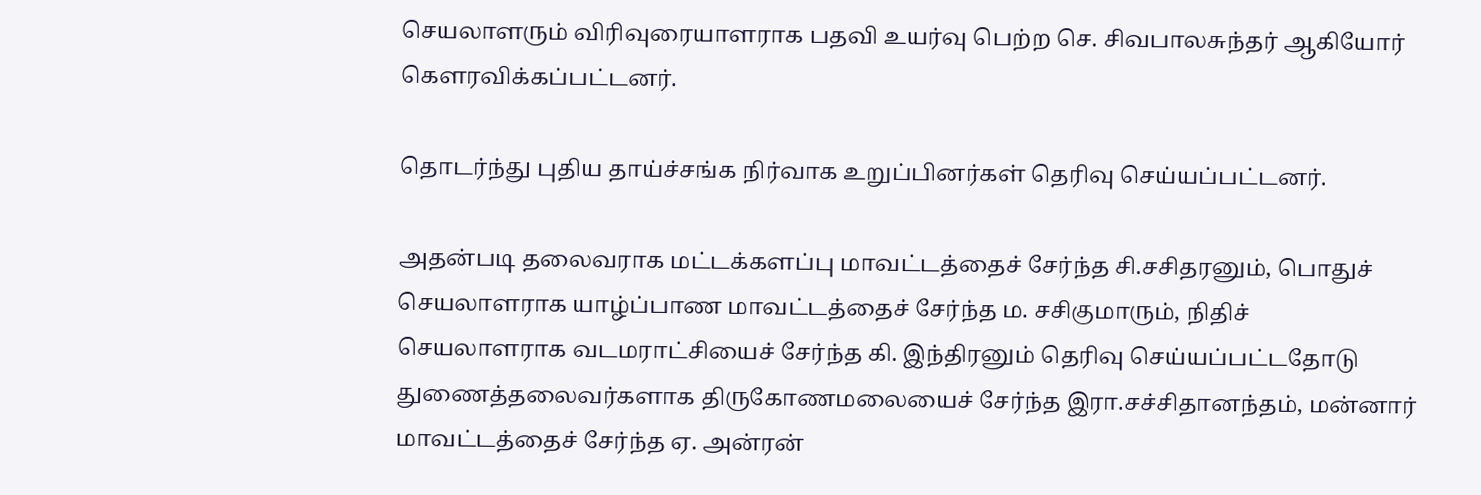செயலாளரும் விரிவுரையாளராக பதவி உயர்வு பெற்ற செ. சிவபாலசுந்தர் ஆகியோர் கௌரவிக்கப்பட்டனர்.

தொடர்ந்து புதிய தாய்ச்சங்க நிர்வாக உறுப்பினர்கள் தெரிவு செய்யப்பட்டனர்.

அதன்படி தலைவராக மட்டக்களப்பு மாவட்டத்தைச் சேர்ந்த சி.சசிதரனும், பொதுச் செயலாளராக யாழ்ப்பாண மாவட்டத்தைச் சேர்ந்த ம. சசிகுமாரும், நிதிச் செயலாளராக வடமராட்சியைச் சேர்ந்த கி. இந்திரனும் தெரிவு செய்யப்பட்டதோடு துணைத்தலைவர்களாக திருகோணமலையைச் சேர்ந்த இரா.சச்சிதானந்தம், மன்னார் மாவட்டத்தைச் சேர்ந்த ஏ. அன்ரன்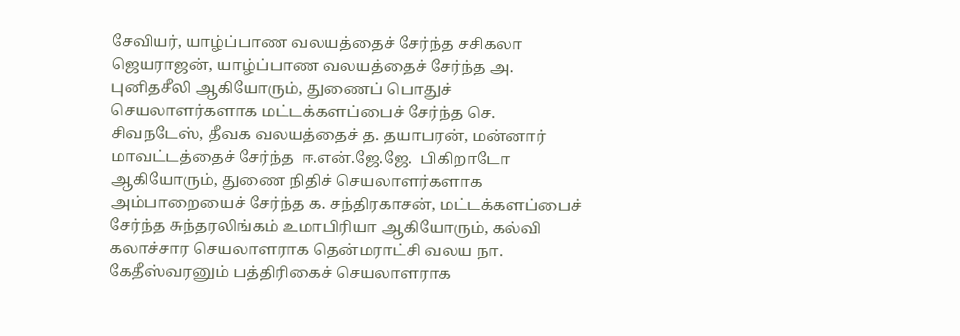சேவியர், யாழ்ப்பாண வலயத்தைச் சேர்ந்த சசிகலா ஜெயராஜன், யாழ்ப்பாண வலயத்தைச் சேர்ந்த அ. புனிதசீலி ஆகியோரும், துணைப் பொதுச் செயலாளர்களாக மட்டக்களப்பைச் சேர்ந்த செ. சிவநடேஸ், தீவக வலயத்தைச் த. தயாபரன், மன்னார் மாவட்டத்தைச் சேர்ந்த  ஈ.என்.ஜே.ஜே.  பிகிறாடோ ஆகியோரும், துணை நிதிச் செயலாளர்களாக அம்பாறையைச் சேர்ந்த க. சந்திரகாசன், மட்டக்களப்பைச் சேர்ந்த சுந்தரலிங்கம் உமாபிரியா ஆகியோரும், கல்வி கலாச்சார செயலாளராக தென்மராட்சி வலய நா. கேதீஸ்வரனும் பத்திரிகைச் செயலாளராக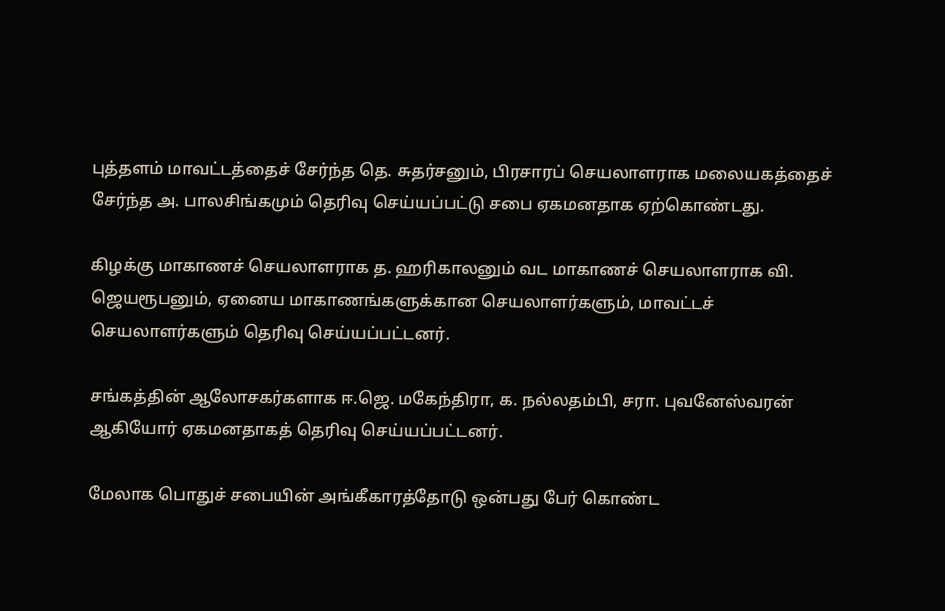புத்தளம் மாவட்டத்தைச் சேர்ந்த தெ. சுதர்சனும், பிரசாரப் செயலாளராக மலையகத்தைச் சேர்ந்த அ. பாலசிங்கமும் தெரிவு செய்யப்பட்டு சபை ஏகமனதாக ஏற்கொண்டது.

கிழக்கு மாகாணச் செயலாளராக த. ஹரிகாலனும் வட மாகாணச் செயலாளராக வி. ஜெயரூபனும், ஏனைய மாகாணங்களுக்கான செயலாளர்களும், மாவட்டச் செயலாளர்களும் தெரிவு செய்யப்பட்டனர்.

சங்கத்தின் ஆலோசகர்களாக ஈ.ஜெ. மகேந்திரா, க. நல்லதம்பி, சரா. புவனேஸ்வரன் ஆகியோர் ஏகமனதாகத் தெரிவு செய்யப்பட்டனர்.

மேலாக பொதுச் சபையின் அங்கீகாரத்தோடு ஒன்பது பேர் கொண்ட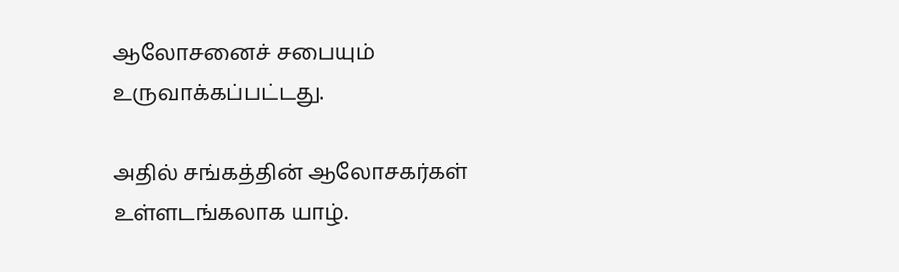ஆலோசனைச் சபையும் உருவாக்கப்பட்டது.

அதில் சங்கத்தின் ஆலோசகர்கள் உள்ளடங்கலாக யாழ்.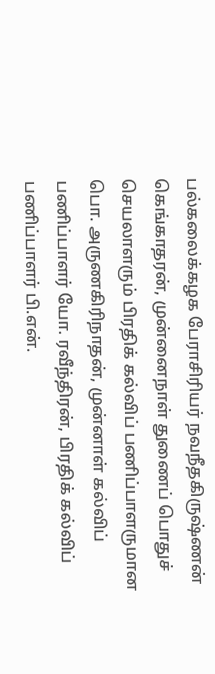பல்கலைக்கழக பேராசிரியர் நவநீதகிருஷ்ணன் கெங்காதரன், முன்னைநாள் துணைப் பொதுச் செயலாளரும் பிரதிக் கல்விப் பணிப்பாளருமான பொ. அருணகிரிநாதன், முன்னாள் கல்விப் பணிப்பாளர் யோ. ரவீந்திரன், பிரதிக் கல்விப் பணிப்பாளர் பி.என்.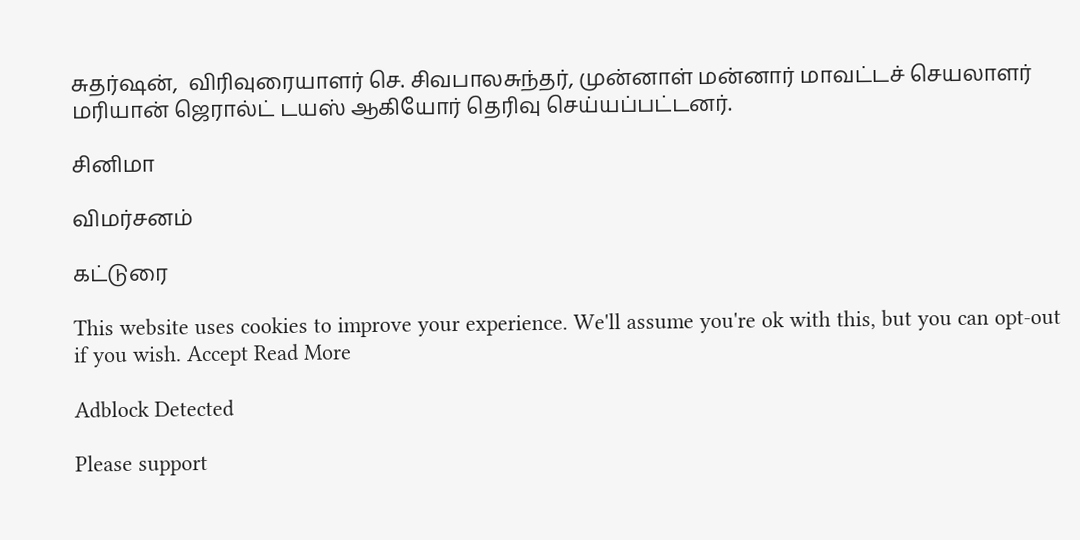சுதர்ஷன்,  விரிவுரையாளர் செ. சிவபாலசுந்தர், முன்னாள் மன்னார் மாவட்டச் செயலாளர் மரியான் ஜெரால்ட் டயஸ் ஆகியோர் தெரிவு செய்யப்பட்டனர்.

சினிமா

விமர்சனம்

கட்டுரை

This website uses cookies to improve your experience. We'll assume you're ok with this, but you can opt-out if you wish. Accept Read More

Adblock Detected

Please support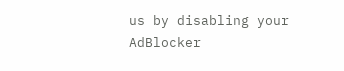us by disabling your AdBlocker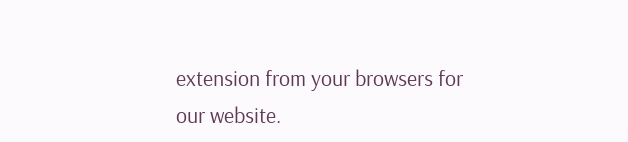extension from your browsers for our website.